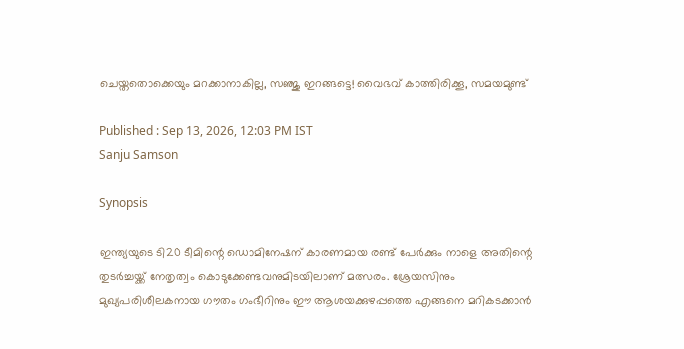ചെയ്തതൊക്കെയും മറക്കാനാകില്ല, സഞ്ജു ഇറങ്ങട്ടെ! വൈഭവ് കാത്തിരിക്കൂ, സമയമുണ്ട്

Published : Sep 13, 2026, 12:03 PM IST
Sanju Samson

Synopsis

ഇന്ത്യയുടെ ടി20 ടീമിന്റെ ഡൊമിനേഷന് കാരണമായ രണ്ട് പേർക്കും നാളെ അതിന്റെ തുടര്‍ച്ചയ്ക്ക് നേതൃത്വം കൊടുക്കേണ്ടവനുമിടയിലാണ് മത്സരം. ശ്രേയസിനും മുഖ്യപരിശീലകനായ ഗൗതം ഗംഭീറിനും ഈ ആശയക്കുഴപ്പത്തെ എങ്ങനെ മറികടക്കാൻ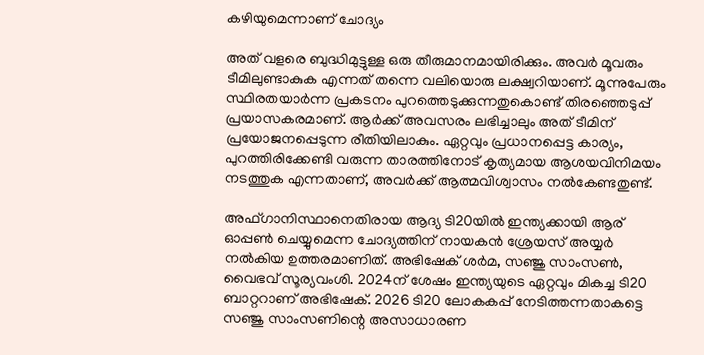കഴിയുമെന്നാണ് ചോദ്യം

അത് വളരെ ബുദ്ധിമുട്ടുള്ള ഒരു തീരുമാനമായിരിക്കും. അവർ മൂവരും ടീമിലുണ്ടാകുക എന്നത് തന്നെ വലിയൊരു ലക്ഷ്വറിയാണ്. മൂന്നുപേരും സ്ഥിരതയാർന്ന പ്രകടനം പുറത്തെടുക്കുന്നതുകൊണ്ട് തിരഞ്ഞെടുപ്പ് പ്രയാസകരമാണ്. ആർക്ക് അവസരം ലഭിച്ചാലും അത് ടീമിന് പ്രയോജനപ്പെടുന്ന രീതിയിലാകും. ഏറ്റവും പ്രധാനപ്പെട്ട കാര്യം, പുറത്തിരിക്കേണ്ടി വരുന്ന താരത്തിനോട് കൃത്യമായ ആശയവിനിമയം നടത്തുക എന്നതാണ്, അവർക്ക് ആത്മവിശ്വാസം നല്‍കേണ്ടതുണ്ട്.

അഫ്ഗാനിസ്ഥാനെതിരായ ആദ്യ ടി20യില്‍ ഇന്ത്യക്കായി ആര് ഓപ്പണ്‍ ചെയ്യുമെന്ന ചോദ്യത്തിന് നായകൻ ശ്രേയസ് അയ്യർ നല്‍കിയ ഉത്തരമാണിത്. അഭിഷേക് ശർമ, സഞ്ജു സാംസണ്‍, വൈഭവ് സൂര്യവംശി. 2024ന് ശേഷം ഇന്ത്യയുടെ ഏറ്റവും മികച്ച ടി20 ബാറ്ററാണ് അഭിഷേക്. 2026 ടി20 ലോകകപ്പ് നേടിത്തന്നതാകട്ടെ സഞ്ജു സാംസണിന്റെ അസാധാരണ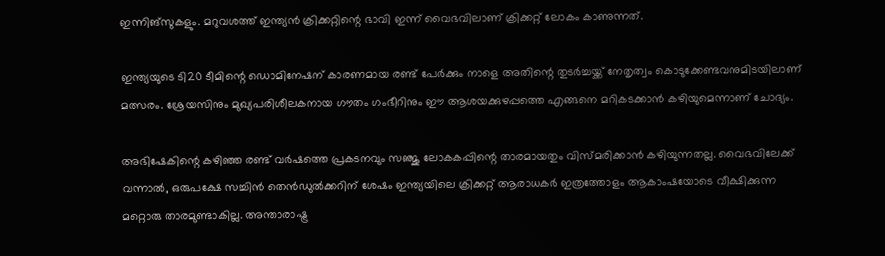ഇന്നിങ്സുകളും. മറുവശത്ത് ഇന്ത്യൻ ക്രിക്കറ്റിന്റെ ഭാവി ഇന്ന് വൈഭവിലാണ് ക്രിക്കറ്റ് ലോകം കാണുന്നത്.

ഇന്ത്യയുടെ ടി20 ടീമിന്റെ ഡൊമിനേഷന് കാരണമായ രണ്ട് പേർക്കും നാളെ അതിന്റെ തുടര്‍ച്ചയ്ക്ക് നേതൃത്വം കൊടുക്കേണ്ടവനുമിടയിലാണ് മത്സരം. ശ്രേയസിനും മുഖ്യപരിശീലകനായ ഗൗതം ഗംഭീറിനും ഈ ആശയക്കുഴപ്പത്തെ എങ്ങനെ മറികടക്കാൻ കഴിയുമെന്നാണ് ചോദ്യം.

അഭിഷേകിന്റെ കഴിഞ്ഞ രണ്ട് വര്‍ഷത്തെ പ്രകടനവും സഞ്ജു ലോകകപ്പിന്റെ താരമായതും വിസ്മരിക്കാൻ കഴിയുന്നതല്ല. വൈഭവിലേക്ക് വന്നാല്‍, ഒരുപക്ഷേ സച്ചിൻ തെൻഡുല്‍ക്കറിന് ശേഷം ഇന്ത്യയിലെ ക്രിക്കറ്റ് ആരാധകര്‍ ഇത്രത്തോളം ആകാംഷയോടെ വീക്ഷിക്കുന്ന മറ്റൊരു താരമുണ്ടാകില്ല. അന്താരാഷ്ട്ര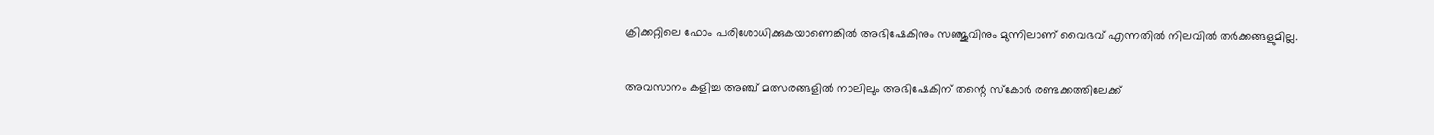ക്രിക്കറ്റിലെ ഫോം പരിശോധിക്കുകയാണെങ്കില്‍ അഭിഷേകിനും സഞ്ജുവിനും മുന്നിലാണ് വൈഭവ് എന്നതില്‍ നിലവില്‍ തര്‍ക്കങ്ങളുമില്ല.

അവസാനം കളിച്ച അഞ്ച് മത്സരങ്ങളില്‍ നാലിലും അഭിഷേകിന് തന്റെ സ്കോര്‍ രണ്ടക്കത്തിലേക്ക്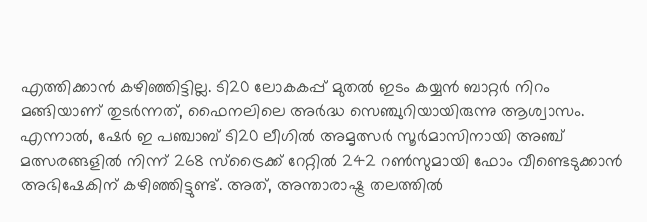എത്തിക്കാൻ കഴിഞ്ഞിട്ടില്ല. ടി20 ലോകകപ്പ് മുതല്‍ ഇടം കയ്യൻ ബാറ്റര്‍ നിറം മങ്ങിയാണ് തുടര്‍ന്നത്, ഫൈനലിലെ അര്‍ദ്ധ സെഞ്ചുറിയായിരുന്നു ആശ്വാസം. എന്നാല്‍, ഷേര്‍ ഇ പഞ്ചാബ് ടി20 ലീഗില്‍ അമൃത്സര്‍ സൂര്‍മാസിനായി അഞ്ച് മത്സരങ്ങളില്‍ നിന്ന് 268 സ്ട്രൈക്ക് റേറ്റില്‍ 242 റണ്‍സുമായി ഫോം വീണ്ടെടുക്കാൻ അഭിഷേകിന് കഴിഞ്ഞിട്ടുണ്ട്. അത്, അന്താരാഷ്ട്ര തലത്തില്‍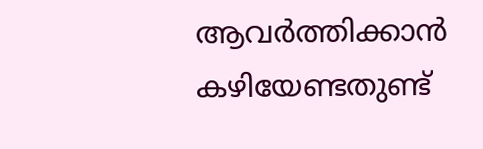ആവര്‍ത്തിക്കാൻ കഴിയേണ്ടതുണ്ട്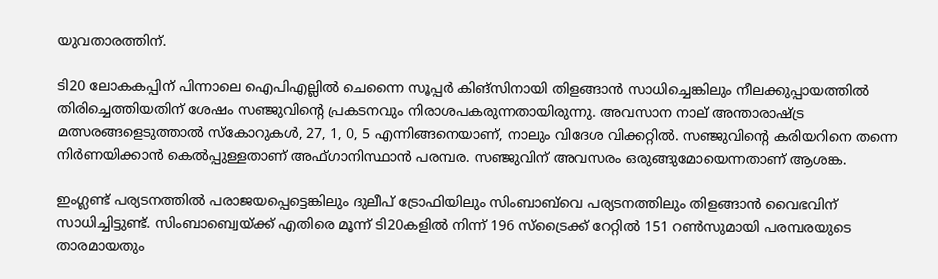യുവതാരത്തിന്.

ടി20 ലോകകപ്പിന് പിന്നാലെ ഐപിഎല്ലില്‍ ചെന്നൈ സൂപ്പര്‍ കിങ്സിനായി തിളങ്ങാൻ സാധിച്ചെങ്കിലും നീലക്കുപ്പായത്തില്‍ തിരിച്ചെത്തിയതിന് ശേഷം സഞ്ജുവിന്റെ പ്രകടനവും നിരാശപകരുന്നതായിരുന്നു. അവസാന നാല് അന്താരാഷ്ട്ര മത്സരങ്ങളെടുത്താല്‍ സ്കോറുകള്‍, 27, 1, 0, 5 എന്നിങ്ങനെയാണ്, നാലും വിദേശ വിക്കറ്റില്‍. സഞ്ജുവിന്റെ കരിയറിനെ തന്നെ നിര്‍ണയിക്കാൻ കെല്‍പ്പുള്ളതാണ് അഫ്ഗാനിസ്ഥാൻ പരമ്പര. സഞ്ജുവിന് അവസരം ഒരുങ്ങുമോയെന്നതാണ് ആശങ്ക.

ഇംഗ്ലണ്ട് പര്യടനത്തില്‍ പരാജയപ്പെട്ടെങ്കിലും ദുലീപ് ട്രോഫിയിലും സിംബാബ്‌വെ പര്യടനത്തിലും തിളങ്ങാൻ വൈഭവിന് സാധിച്ചിട്ടുണ്ട്. സിംബാബ്വെയ്ക്ക് എതിരെ മൂന്ന് ടി20കളില്‍ നിന്ന് 196 സ്ട്രൈക്ക് റേറ്റില്‍ 151 റണ്‍സുമായി പരമ്പരയുടെ താരമായതും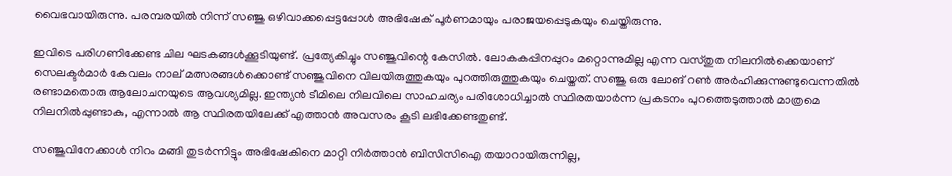വൈഭവായിരുന്നു. പരമ്പരയില്‍ നിന്ന് സഞ്ജു ഒഴിവാക്കപ്പെട്ടപ്പോള്‍ അഭിഷേക് പൂര്‍ണമായും പരാജയപ്പെടുകയും ചെയ്തിരുന്നു.

ഇവിടെ പരിഗണിക്കേണ്ട ചില ഘടകങ്ങള്‍ക്കൂടിയുണ്ട്. പ്രത്യേകിച്ചും സഞ്ജുവിന്റെ കേസില്‍. ലോകകപ്പിനപ്പുറം മറ്റൊന്നുമില്ല എന്ന വസ്തുത നിലനില്‍ക്കെയാണ് സെലക്ടര്‍മാര്‍ കേവലം നാല് മത്സരങ്ങള്‍ക്കൊണ്ട് സഞ്ജുവിനെ വിലയിരുത്തുകയും പുറത്തിരുത്തുകയും ചെയ്തത്. സഞ്ജു ഒരു ലോങ് റണ്‍ അര്‍ഹിക്കുന്നുണ്ടുവെന്നതില്‍ രണ്ടാമതൊരു ആലോചനയുടെ ആവശ്യമില്ല. ഇന്ത്യൻ ടീമിലെ നിലവിലെ സാഹചര്യം പരിശോധിച്ചാല്‍ സ്ഥിരതയാര്‍ന്ന പ്രകടനം പുറത്തെടുത്താല്‍ മാത്രമെ നിലനില്‍പ്പുണ്ടാകു, എന്നാല്‍ ആ സ്ഥിരതയിലേക്ക് എത്താൻ അവസരം കൂടി ലഭിക്കേണ്ടതുണ്ട്.

സഞ്ജുവിനേക്കാള്‍ നിറം മങ്ങി തുടര്‍ന്നിട്ടും അഭിഷേകിനെ മാറ്റി നിര്‍ത്താൻ ബിസിസിഐ തയാറായിരുന്നില്ല,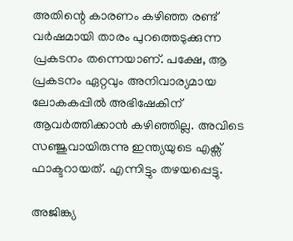അതിന്റെ കാരണം കഴിഞ്ഞ രണ്ട് വര്‍ഷമായി താരം പുറത്തെടുക്കുന്ന പ്രകടനം തന്നെയാണ്. പക്ഷേ, ആ പ്രകടനം ഏറ്റവും അനിവാര്യമായ ലോകകപ്പില്‍ അഭിഷേകിന് ആവര്‍ത്തിക്കാൻ കഴിഞ്ഞില്ല. അവിടെ സഞ്ജുവായിരുന്നു ഇന്ത്യയുടെ എക്സ് ഫാക്ടറായത്. എന്നിട്ടും തഴയപ്പെട്ടു.

അജിങ്ക്യ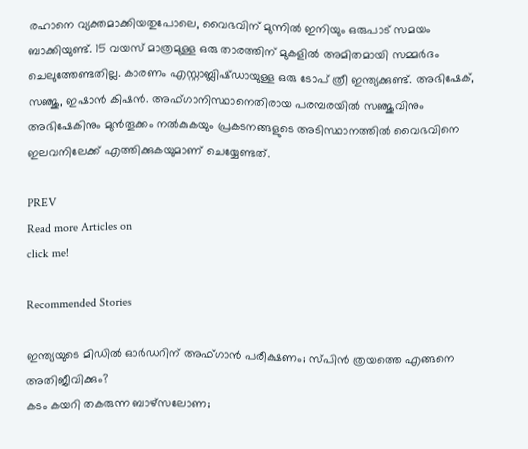രഹാനെ വ്യക്തമാക്കിയതുപോലെ, വൈഭവിന് മുന്നില്‍ ഇനിയും ഒരുപാട് സമയം ബാക്കിയുണ്ട്. 15 വയസ് മാത്രമുള്ള ഒരു താരത്തിന് മുകളില്‍ അമിതമായി സമ്മര്‍ദം ചെലുത്തേണ്ടതില്ല. കാരണം എസ്റ്റാബ്ലിഷ്ഡായുള്ള ഒരു ടോപ് ത്രീ ഇന്ത്യക്കുണ്ട്. അഭിഷേക്, സഞ്ജു, ഇഷാൻ കിഷൻ. അഫ്ഗാനിസ്ഥാനെതിരായ പരമ്പരയില്‍ സഞ്ജുവിനും അഭിഷേകിനും മുൻതൂക്കം നല്‍കുകയും പ്രകടനങ്ങളുടെ അടിസ്ഥാനത്തില്‍ വൈഭവിനെ ഇലവനിലേക്ക് എത്തിക്കുകയുമാണ് ചെയ്യേണ്ടത്.

PREV
Read more Articles on
click me!

Recommended Stories

ഇന്ത്യയുടെ മിഡില്‍ ഓർഡറിന് അഫ്ഗാൻ പരീക്ഷണം; സ്പിൻ ത്രയത്തെ എങ്ങനെ അതിജീവിക്കും?
കടം കയറി തകരുന്ന ബാഴ്‌സലോണ;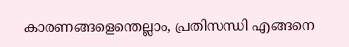കാരണങ്ങളെന്തെല്ലാം, പ്രതിസന്ധി എങ്ങനെ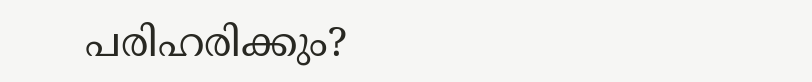പരിഹരിക്കും?